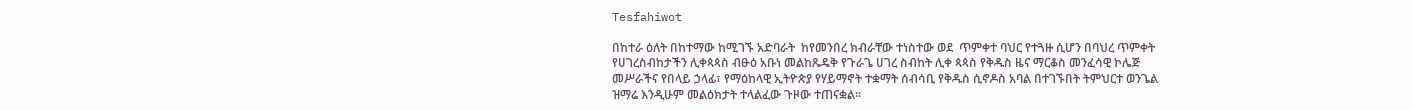Tesfahiwot

በከተራ ዕለት በከተማው ከሚገኙ አድባራት  ከየመንበረ ክብራቸው ተነስተው ወደ  ጥምቀተ ባህር የተጓዙ ሲሆን በባህረ ጥምቀት የሀገረስብከታችን ሊቀጳጳስ ብፁዕ አቡነ መልከጼዴቅ የጉራጌ ሀገረ ስብከት ሊቀ ጳጳስ የቅዱስ ዜና ማርቆስ መንፈሳዊ ኮሌጅ መሥራችና የበላይ ኃላፊ፣ የማዕከላዊ ኢትዮጵያ የሃይማኖት ተቋማት ሰብሳቢ የቅዱስ ሲኖዶስ አባል በተገኙበት ትምህርተ ወንጌል ዝማሬ እንዲሁም መልዕክታት ተላልፈው ጉዞው ተጠናቋል።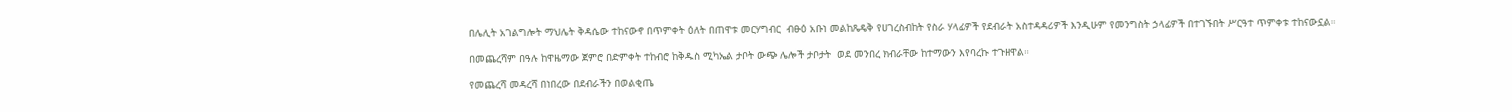በሌሊት አገልግሎት ማህሌት ቅዳሴው ተከናውኖ በጥምቀት ዕለት በጠዋቱ መርሃግብር  ብፁዕ አቡነ መልከጼዴቅ የሀገረስብከት የስራ ሃላፊዎች የደብራት አስተዳዳሪዎች እንዲሁም የመንግስት ኃላፊዎች በተገኙበት ሥርዓተ ጥምቀቱ ተከናውኗል።

በመጨረሻም በዓሉ ከዋዜማው ጀምሮ በድምቀት ተከብሮ ከቅዱስ ሚካኤል ታቦት ውጭ ሌሎች ታቦታት  ወደ መንበረ ክብራቸው ከተማውን እየባረኩ ተጉዘዋል።

የመጨረሻ መዳረሻ በነበረው በደብራችን በወልቂጤ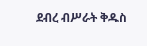ደብረ ብሥራት ቅዱስ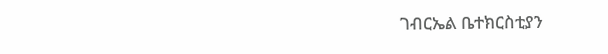ገብርኤል ቤተክርስቲያን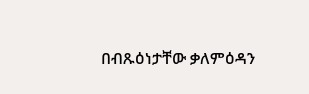በብጹዕነታቸው ቃለምዕዳን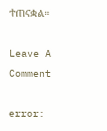ተጠናቋል።

Leave A Comment

error: